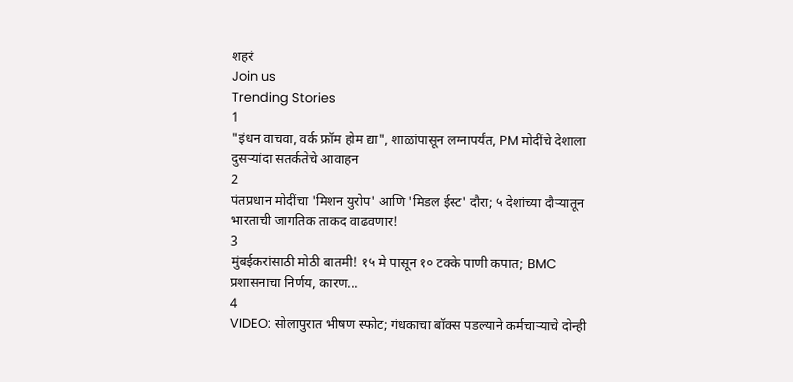शहरं
Join us
Trending Stories
1
"इंधन वाचवा, वर्क फ्रॉम होम द्या", शाळांपासून लग्नापर्यंत, PM मोदींचे देशाला दुसऱ्यांदा सतर्कतेचे आवाहन
2
पंतप्रधान मोदींचा 'मिशन युरोप' आणि 'मिडल ईस्ट' दौरा; ५ देशांच्या दौऱ्यातून भारताची जागतिक ताकद वाढवणार!
3
मुंबईकरांसाठी मोठी बातमी! १५ मे पासून १० टक्के पाणी कपात; BMC प्रशासनाचा निर्णय, कारण...
4
VIDEO: सोलापुरात भीषण स्फोट; गंधकाचा बॉक्स पडल्याने कर्मचाऱ्याचे दोन्ही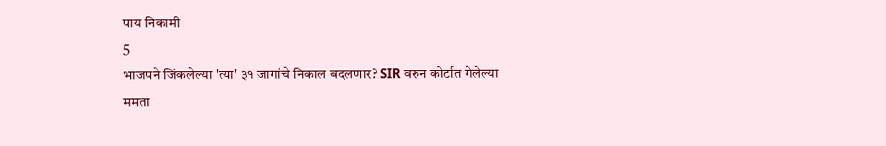पाय निकामी
5
भाजपने जिंकलेल्या 'त्या' ३१ जागांचे निकाल बदलणार? SIR वरुन कोर्टात गेलेल्या ममता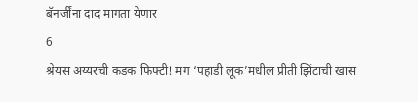बॅनर्जींना दाद मागता येणार
6
श्रेयस अय्यरची कडक फिफ्टी! मग ‘पहाडी लूक’मधील प्रीती झिंटाची खास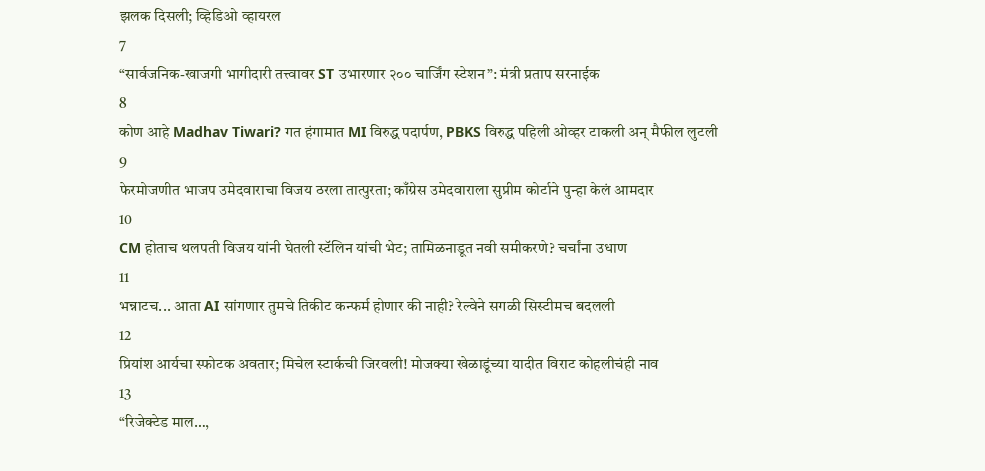झलक दिसली; व्हिडिओ व्हायरल
7
“सार्वजनिक-खाजगी भागीदारी तत्त्वावर ST उभारणार २०० चार्जिंग स्टेशन”: मंत्री प्रताप सरनाईक
8
कोण आहे Madhav Tiwari? गत हंगामात MI विरुद्ध पदार्पण, PBKS विरुद्ध पहिली ओव्हर टाकली अन् मैफील लुटली
9
फेरमोजणीत भाजप उमेदवाराचा विजय ठरला तात्पुरता; काँग्रेस उमेदवाराला सुप्रीम कोर्टाने पुन्हा केलं आमदार
10
CM होताच थलपती विजय यांनी घेतली स्टॅलिन यांची भेट; तामिळनाडूत नवी समीकरणे? चर्चांना उधाण
11
भन्नाटच... आता AI सांगणार तुमचे तिकीट कन्फर्म होणार की नाही? रेल्वेने सगळी सिस्टीमच बदलली
12
प्रियांश आर्यचा स्फोटक अवतार; मिचेल स्टार्कची जिरवली! मोजक्या खेळाडूंच्या यादीत विराट कोहलीचंही नाव
13
“रिजेक्टेड माल…,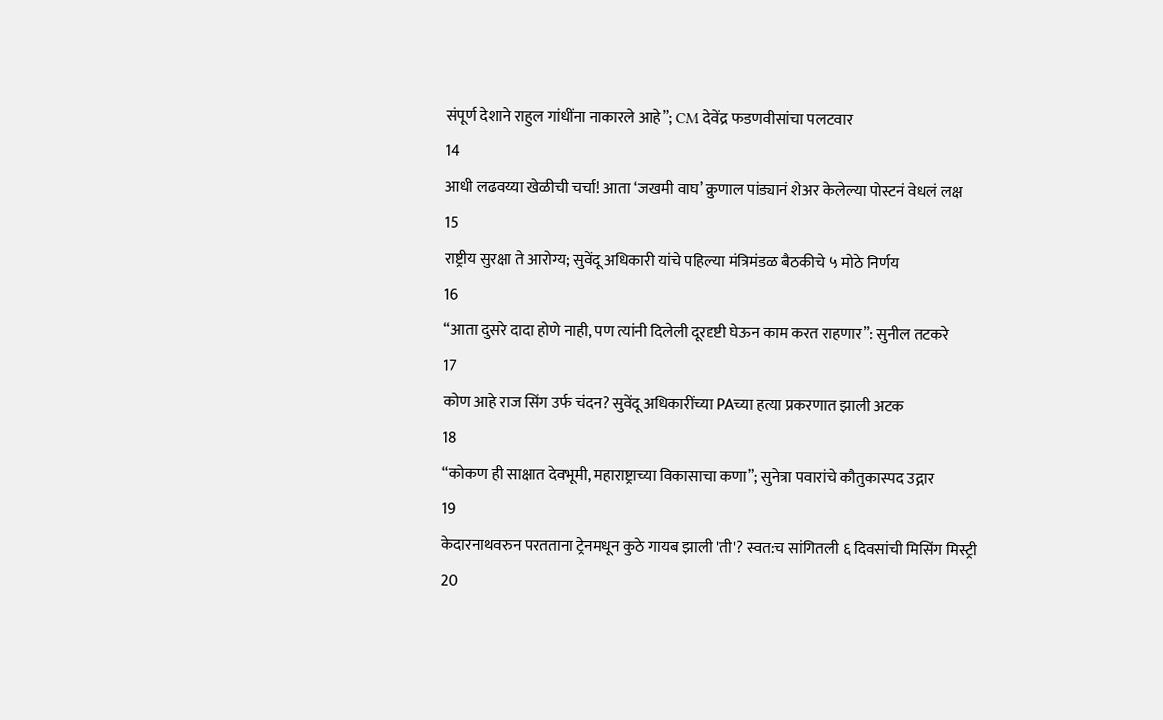संपूर्ण देशाने राहुल गांधींना नाकारले आहे”; CM देवेंद्र फडणवीसांचा पलटवार
14
आधी लढवय्या खेळीची चर्चा! आता ‘जखमी वाघ’ क्रुणाल पांड्यानं शेअर केलेल्या पोस्टनं वेधलं लक्ष
15
राष्ट्रीय सुरक्षा ते आरोग्य; सुवेंदू अधिकारी यांचे पहिल्या मंत्रिमंडळ बैठकीचे ५ मोठे निर्णय
16
“आता दुसरे दादा होणे नाही, पण त्यांनी दिलेली दूरदृष्टी घेऊन काम करत राहणार”: सुनील तटकरे
17
कोण आहे राज सिंग उर्फ चंदन? सुवेंदू अधिकारींच्या PAच्या हत्या प्रकरणात झाली अटक
18
“कोकण ही साक्षात देवभूमी, महाराष्ट्राच्या विकासाचा कणा”; सुनेत्रा पवारांचे कौतुकास्पद उद्गार
19
केदारनाथवरुन परतताना ट्रेनमधून कुठे गायब झाली 'ती'? स्वत:च सांगितली ६ दिवसांची मिसिंग मिस्ट्री
20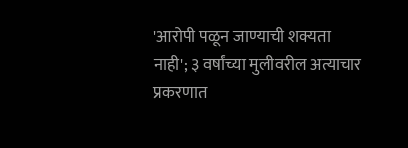'आरोपी पळून जाण्याची शक्यता नाही'; ३ वर्षांच्या मुलीवरील अत्याचार प्रकरणात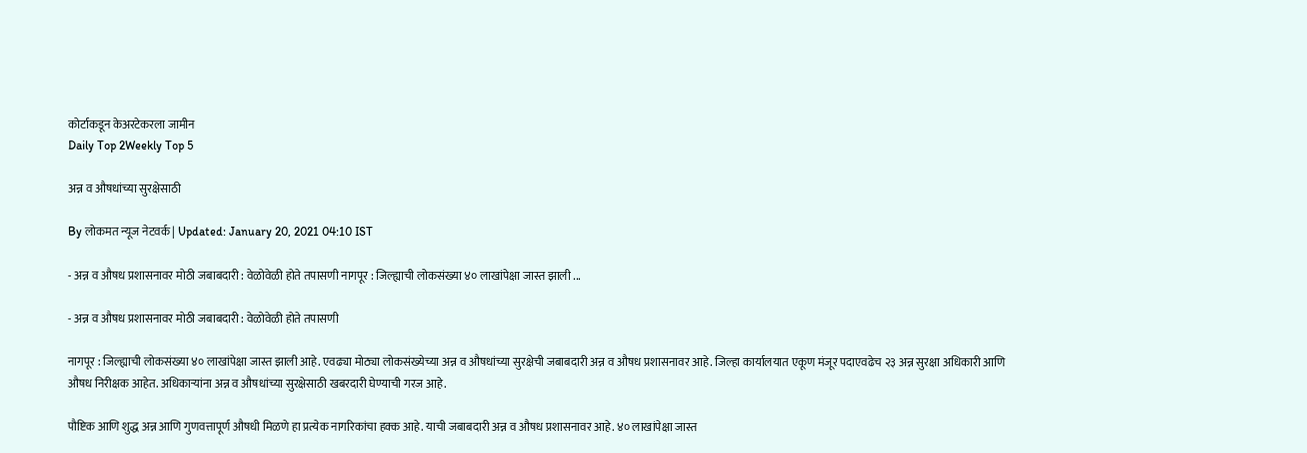कोर्टाकडून केअरटेकरला जामीन
Daily Top 2Weekly Top 5

अन्न व औषधांच्या सुरक्षेसाठी

By लोकमत न्यूज नेटवर्क | Updated: January 20, 2021 04:10 IST

- अन्न व औषध प्रशासनावर मोठी जबाबदारी : वेळोवेळी होते तपासणी नागपूर : जिल्ह्याची लोकसंख्या ४० लाखांपेक्षा जास्त झाली ...

- अन्न व औषध प्रशासनावर मोठी जबाबदारी : वेळोवेळी होते तपासणी

नागपूर : जिल्ह्याची लोकसंख्या ४० लाखांपेक्षा जास्त झाली आहे. एवढ्या मोठ्या लोकसंख्येच्या अन्न व औषधांच्या सुरक्षेची जबाबदारी अन्न व औषध प्रशासनावर आहे. जिल्हा कार्यालयात एकूण मंजूर पदाएवढेच २३ अन्न सुरक्षा अधिकारी आणि औषध निरीक्षक आहेत. अधिकाऱ्यांना अन्न व औषधांच्या सुरक्षेसाठी खबरदारी घेण्याची गरज आहे.

पौष्टिक आणि शुद्ध अन्न आणि गुणवत्तापूर्ण औषधी मिळणे हा प्रत्येक नागरिकांचा हक्क आहे. याची जबाबदारी अन्न व औषध प्रशासनावर आहे. ४० लाखांपेक्षा जास्त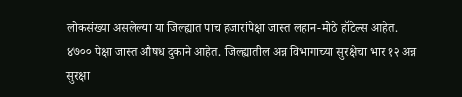लोकसंख्या असलेल्या या जिल्ह्यात पाच हजारांपेक्षा जास्त लहान-मोठे हॉटेल्स आहेत. ४७०० पेक्षा जास्त औषध दुकाने आहेत. जिल्ह्यातील अन्न विभागाच्या सुरक्षेचा भार १२ अन्न सुरक्षा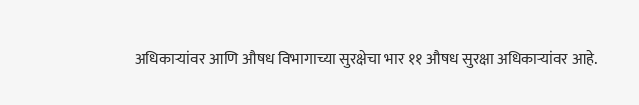अधिकाऱ्यांवर आणि औषध विभागाच्या सुरक्षेचा भार ११ औषध सुरक्षा अधिकाऱ्यांवर आहे.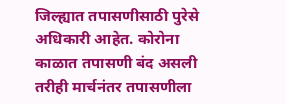जिल्ह्यात तपासणीसाठी पुरेसे अधिकारी आहेत. कोरोना काळात तपासणी बंद असली तरीही मार्चनंतर तपासणीला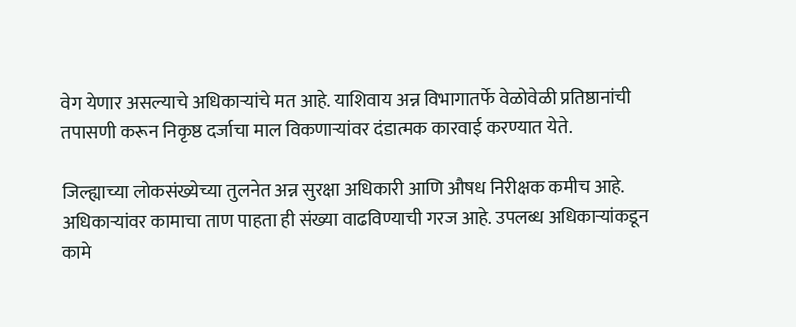वेग येणार असल्याचे अधिकाऱ्यांचे मत आहे. याशिवाय अन्न विभागातर्फे वेळोवेळी प्रतिष्ठानांची तपासणी करून निकृष्ठ दर्जाचा माल विकणाऱ्यांवर दंडात्मक कारवाई करण्यात येते.

जिल्ह्याच्या लोकसंख्येच्या तुलनेत अन्न सुरक्षा अधिकारी आणि औषध निरीक्षक कमीच आहे. अधिकाऱ्यांवर कामाचा ताण पाहता ही संख्या वाढविण्याची गरज आहे. उपलब्ध अधिकाऱ्यांकडून कामे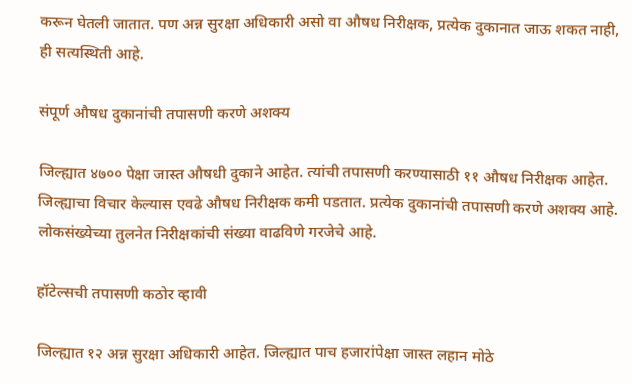करून घेतली जातात. पण अन्न सुरक्षा अधिकारी असो वा औषध निरीक्षक, प्रत्येक दुकानात जाऊ शकत नाही, ही सत्यस्थिती आहे.

संपूर्ण औषध दुकानांची तपासणी करणे अशक्य

जिल्ह्यात ४७०० पेक्षा जास्त औषधी दुकाने आहेत. त्यांची तपासणी करण्यासाठी ११ औषध निरीक्षक आहेत. जिल्ह्याचा विचार केल्यास एवढे औषध निरीक्षक कमी पडतात. प्रत्येक दुकानांची तपासणी करणे अशक्य आहे. लोकसंख्येच्या तुलनेत निरीक्षकांची संख्या वाढविणे गरजेचे आहे.

हॉटेल्सची तपासणी कठोर व्हावी

जिल्ह्यात १२ अन्न सुरक्षा अधिकारी आहेत. जिल्ह्यात पाच हजारांपेक्षा जास्त लहान मोठे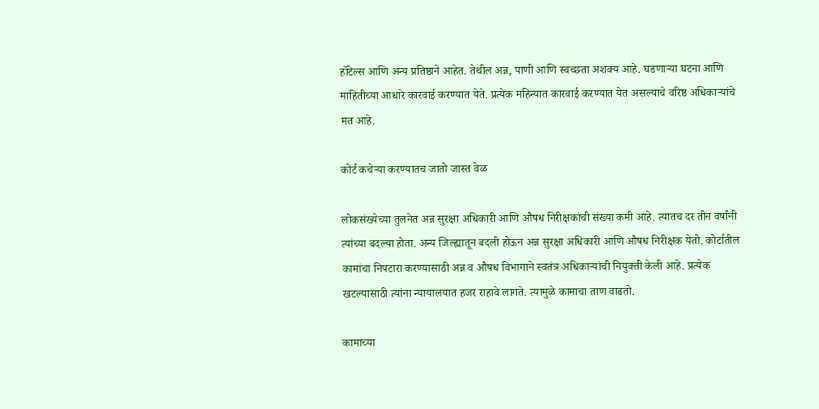हॉटेल्स आणि अन्य प्रतिष्ठाने आहेत. तेथील अन्न, पाणी आणि स्वच्छता अशक्य आहे. घडणाऱ्या घटना आणि माहितीच्या आधारे कारवाई करण्यात येते. प्रत्येक महिन्यात कारवाई करण्यात येत असल्याचे वरिष्ठ अधिकाऱ्यांचे मत आहे.

कोर्ट कचेऱ्या करण्यातच जातो जास्त वेळ

लोकसंख्येच्या तुलनेत अन्न सुरक्षा अधिकारी आणि औषध निरीक्षकांची संख्या कमी आहे. त्यातच दर तीन वर्षांनी त्यांच्या बदल्या होता. अन्य जिल्ह्यातून बदली होऊन अन्न सुरक्षा अधिकारी आणि औषध निरीक्षक येतो. कोर्टातील कामांचा निपटारा करण्यासाठी अन्न व औषध विभागाने स्वतंत्र अधिकाऱ्यांची नियुक्ती केली आहे. प्रत्येक खटल्यासाठी त्यांना न्यायालयात हजर राहावे लागते. त्यामुळे कामाचा ताण वाढतो.

कामाच्या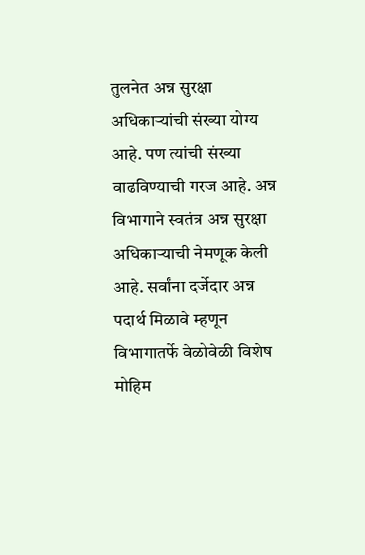तुलनेत अन्न सुरक्षा अधिकाऱ्यांची संख्या योग्य आहे. पण त्यांची संख्या वाढविण्याची गरज आहे. अन्न विभागाने स्वतंत्र अन्न सुरक्षा अधिकाऱ्याची नेमणूक केली आहे. सर्वांना दर्जेदार अन्न पदार्थ मिळावे म्हणून विभागातर्फे वेळोवेळी विशेष मोहिम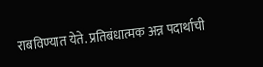राबविण्यात येते. प्रतिबंधात्मक अन्न पदार्थाची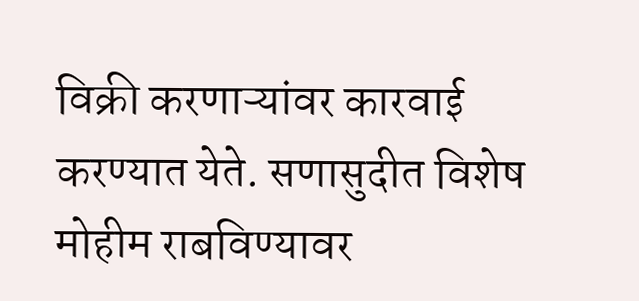विक्री करणाऱ्यांवर कारवाई करण्यात येते. सणासुदीत विशेष मोहीम राबविण्यावर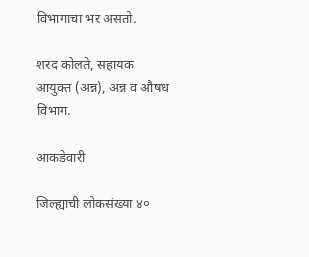विभागाचा भर असतो.

शरद कोलते, सहायक आयुक्त (अन्न), अन्न व औषध विभाग.

आकडेवारी

जिल्ह्याची लोकसंख्या ४०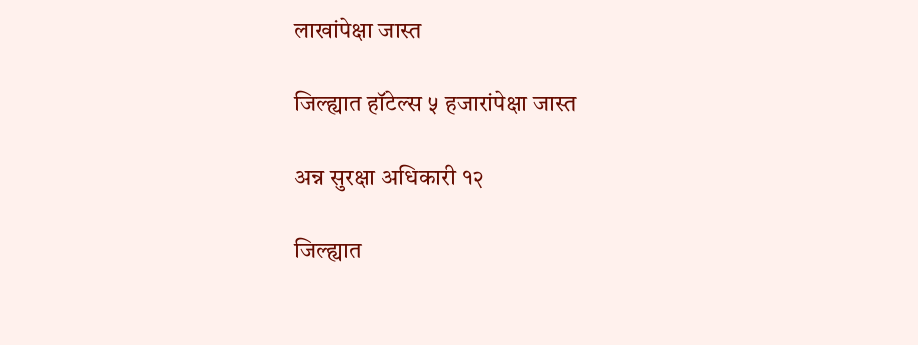लाखांपेक्षा जास्त

जिल्ह्यात हॉटेल्स ५ हजारांपेक्षा जास्त

अन्न सुरक्षा अधिकारी १२

जिल्ह्यात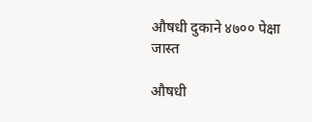औषधी दुकाने ४७०० पेक्षा जास्त

औषधी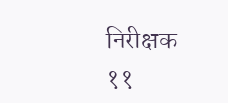निरीक्षक ११